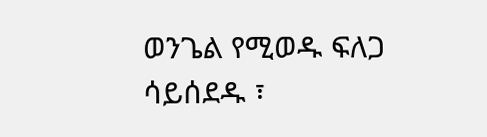ወንጌል የሚወዱ ፍለጋ ሳይሰደዱ ፣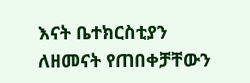እናት ቤተክርስቲያን ለዘመናት የጠበቀቻቸውን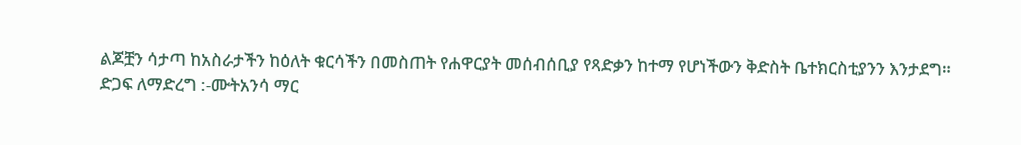ልጆቿን ሳታጣ ከአስራታችን ከዕለት ቁርሳችን በመስጠት የሐዋርያት መሰብሰቢያ የጻድቃን ከተማ የሆነችውን ቅድስት ቤተክርስቲያንን እንታደግ።
ድጋፍ ለማድረግ :-ሙትአንሳ ማር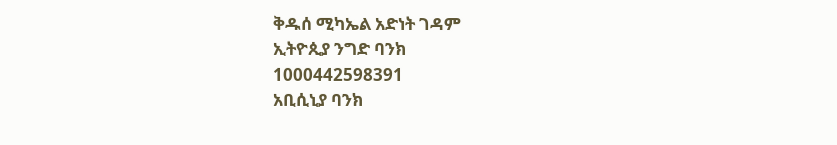ቅዱሰ ሚካኤል አድነት ገዳም
ኢትዮጲያ ንግድ ባንክ
1000442598391
አቢሲኒያ ባንክ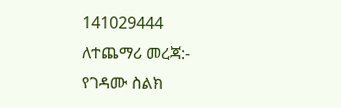141029444
ለተጨማሪ መረጃ:-
የገዳሙ ስልክ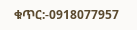ቁጥር:-0918077957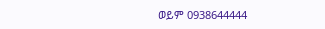ወይም 0938644444